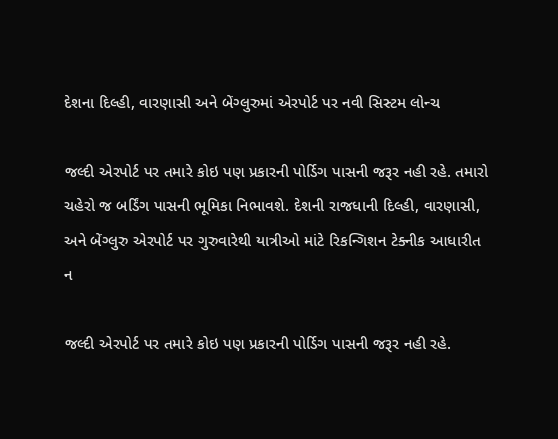દેશના દિલ્હી, વારણાસી અને બેંગ્લુરુમાં એરપોર્ટ પર નવી સિસ્ટમ લોન્ચ

જલ્દી એરપોર્ટ પર તમારે કોઇ પણ પ્રકારની પોર્ડિગ પાસની જરૂર નહી રહે. તમારો ચહેરો જ બર્ડિંગ પાસની ભૂમિકા નિભાવશે. દેશની રાજધાની દિલ્હી, વારણાસી, અને બેંગ્લુરુ એરપોર્ટ પર ગુરુવારેથી યાત્રીઓ માંટે રિકન્ગિશન ટેક્નીક આધારીત ન

જલ્દી એરપોર્ટ પર તમારે કોઇ પણ પ્રકારની પોર્ડિગ પાસની જરૂર નહી રહે.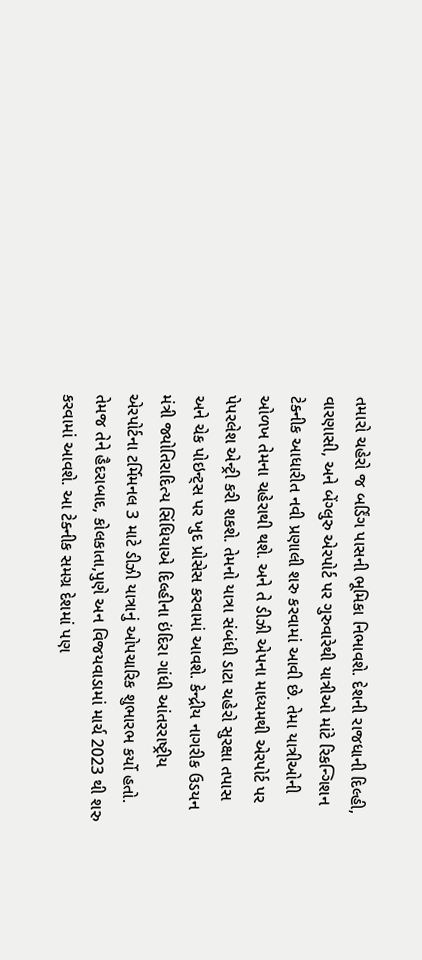તમારો ચહેરો જ બર્ડિંગ પાસની ભૂમિકા નિભાવશે. દેશની રાજધાની દિલ્હી, વારણાસી, અને બેંગ્લુરુ એરપોર્ટ પર ગુરુવારેથી યાત્રીઓ માંટે રિકન્ગિશન ટેક્નીક આધારીત નવી પ્રણાલી શરુ કરવામાં આવી છે. તેમા યાત્રીઓની ઓળખ તેમના ચહેરાથી થશે. અને તે ડીઝી એપના માધ્યમથી એરપોર્ટ પર પેપરલેશ એન્ટ્રી કરી શકશે. તેમનો યાત્રા સંબંધી ડાટા ચહેરો સુરક્ષા તપાસ અને ચેક પોઇન્ટ્સ પર ખુદ પ્રોસેસ કરવામાં આવશે. કેન્દ્રીય નાગરીક ઉડયન મંત્રી જ્યોતિરાદિત્ય સિંધિયાએ દિલ્હીના ઇંદિરા ગાંધી આંતરરાષ્ટ્રીય એરપોર્ટના ટર્મિમનલ 3 માટે ડીઝી યાત્રાનું ઓપચારિક શુભારભ કર્યો હતો. તેમજ તેને હૈદરાબાદ, કોલકાતા,પુણે અન વિજયવાડામાં માર્ચ 2023 થી શરુ કરવામાં આવશે. આ ટેક્નીક સમગ્ર દેશમાં પણ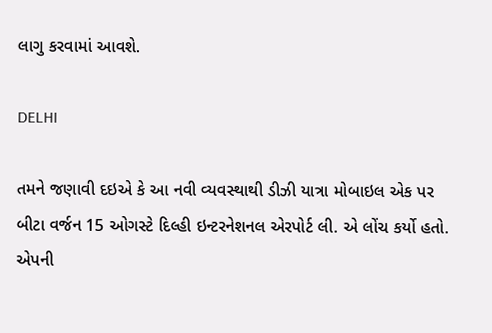લાગુ કરવામાં આવશે.

DELHI

તમને જણાવી દઇએ કે આ નવી વ્યવસ્થાથી ડીઝી યાત્રા મોબાઇલ એક પર બીટા વર્જન 15 ઓગસ્ટે દિલ્હી ઇન્ટરનેશનલ એરપોર્ટ લી. એ લોંચ કર્યો હતો. એપની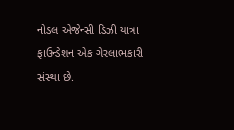નોડલ એજેન્સી ડિઝી યાત્રા ફાઉન્ડેશન એક ગેરલાભકારી સંસ્થા છે.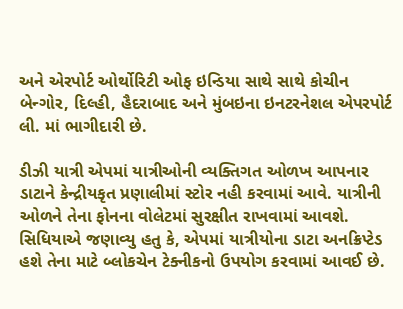અને એરપોર્ટ ઓર્થોરિટી ઓફ ઇન્ડિયા સાથે સાથે કોચીન બેન્ગોર, દિલ્હી, હૈદરાબાદ અને મુંબઇના ઇનટરનેશલ એપરપોર્ટ લી. માં ભાગીદારી છે.

ડીઝી યાત્રી એપમાં યાત્રીઓની વ્યક્તિગત ઓળખ આપનાર ડાટાને કેન્દ્રીયકૃત પ્રણાલીમાં સ્ટોર નહી કરવામાં આવે. યાત્રીની ઓળને તેના ફોનના વોલેટમાં સુરક્ષીત રાખવામાં આવશે. સિધિયાએ જણાવ્યુ હતુ કે, એપમાં યાત્રીયોના ડાટા અનક્રિપ્ટેડ હશે તેના માટે બ્લોકચેન ટેક્નીકનો ઉપયોગ કરવામાં આવઈ છે.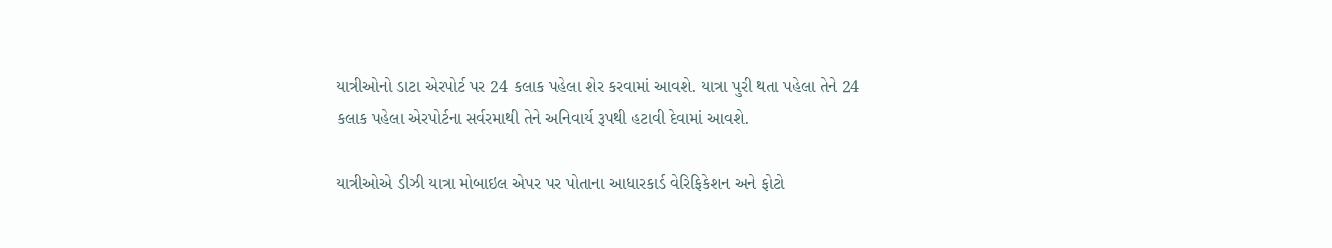યાત્રીઓનો ડાટા એરપોર્ટ પર 24 કલાક પહેલા શેર કરવામાં આવશે. યાત્રા પુરી થતા પહેલા તેને 24 કલાક પહેલા એરપોર્ટના સર્વરમાથી તેને અનિવાર્ય રૂપથી હટાવી દેવામાં આવશે.

યાત્રીઓએ ડીઝી યાત્રા મોબાઇલ એપર પર પોતાના આધારકાર્ડ વેરિફિકેશન અને ફોટો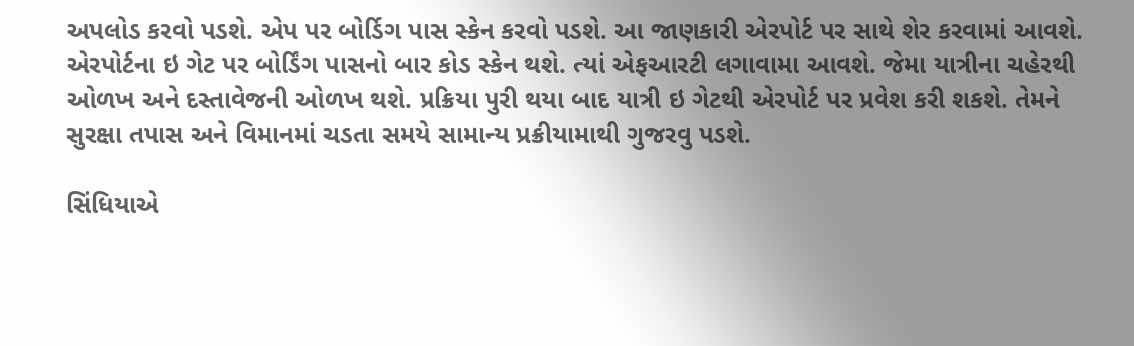અપલોડ કરવો પડશે. એપ પર બોર્ડિગ પાસ સ્કેન કરવો પડશે. આ જાણકારી એરપોર્ટ પર સાથે શેર કરવામાં આવશે. એરપોર્ટના ઇ ગેટ પર બોર્ડિંગ પાસનો બાર કોડ સ્કેન થશે. ત્યાં એફઆરટી લગાવામા આવશે. જેમા યાત્રીના ચહેરથી ઓળખ અને દસ્તાવેજની ઓળખ થશે. પ્રક્રિયા પુરી થયા બાદ યાત્રી ઇ ગેટથી એરપોર્ટ પર પ્રવેશ કરી શકશે. તેમને સુરક્ષા તપાસ અને વિમાનમાં ચડતા સમયે સામાન્ય પ્રક્રીયામાથી ગુજરવુ પડશે.

સિંધિયાએ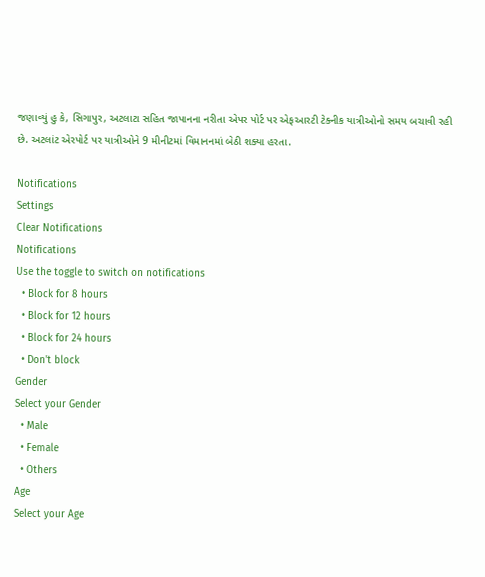જણાવ્યું હુ કે, સિગાપુર, અટલાટા સહિત જાપાનના નરીતા એપર પોર્ટ પર એફઆરટી ટેક્નીક યાત્રીઓનો સમય બચાવી રહી છે. અટલાંટ એરપોર્ટ પર યાત્રીઓને 9 મીનીટમાં વિમાનનમાં બેઠી શક્યા હરતા.

Notifications
Settings
Clear Notifications
Notifications
Use the toggle to switch on notifications
  • Block for 8 hours
  • Block for 12 hours
  • Block for 24 hours
  • Don't block
Gender
Select your Gender
  • Male
  • Female
  • Others
Age
Select your Age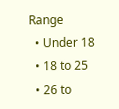Range
  • Under 18
  • 18 to 25
  • 26 to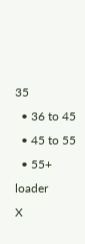35
  • 36 to 45
  • 45 to 55
  • 55+
loader
X